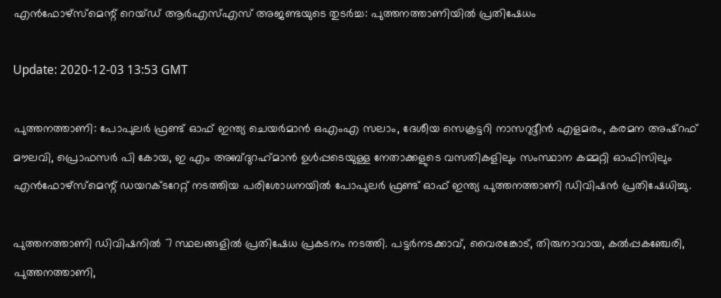എന്‍ഫോഴ്സ്മെന്റ് റെയ്ഡ് ആര്‍എസ്എസ് അജണ്ടയുടെ തുടര്‍ച്ച: പുത്തനത്താണിയില്‍ പ്രതിഷേധം

Update: 2020-12-03 13:53 GMT

പുത്തനത്താണി: പോപുലര്‍ ഫ്രണ്ട് ഓഫ് ഇന്ത്യ ചെയര്‍മാന്‍ ഒഎംഎ സലാം, ദേശീയ സെക്രട്ടറി നാസറുദ്ദീന്‍ എളമരം, കരമന അഷ്‌റഫ് മൗലവി, പ്രൊഫസര്‍ പി കോയ, ഇ എം അബ്ദുറഹ്‌മാന്‍ ഉള്‍പ്പടെയുള്ള നേതാക്കളുടെ വസതികളിലും സംസ്ഥാന കമ്മറ്റി ഓഫിസിലും എന്‍ഫോഴ്സ്മെന്റ് ഡയറക്ടറേറ്റ് നടത്തിയ പരിശോധനയില്‍ പോപുലര്‍ ഫ്രണ്ട് ഓഫ് ഇന്ത്യ പുത്തനത്താണി ഡിവിഷന്‍ പ്രതിഷേധിച്ചു.

പുത്തനത്താണി ഡിവിഷനില്‍ 7 സ്ഥലങ്ങളില്‍ പ്രതിഷേധ പ്രകടനം നടത്തി. പട്ടര്‍നടക്കാവ്, വൈരങ്കോട്, തിരുനാവായ, കല്‍പ്പകഞ്ചേരി, പുത്തനത്താണി,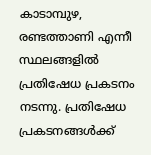കാടാമ്പുഴ, രണ്ടത്താണി എന്നീ സ്ഥലങ്ങളില്‍ പ്രതിഷേധ പ്രകടനം നടന്നു. പ്രതിഷേധ പ്രകടനങ്ങള്‍ക്ക്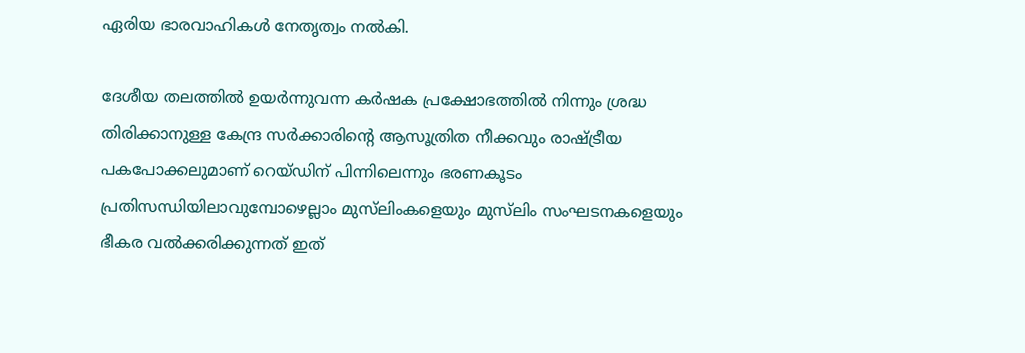ഏരിയ ഭാരവാഹികള്‍ നേതൃത്വം നല്‍കി.

ദേശീയ തലത്തില്‍ ഉയര്‍ന്നുവന്ന കര്‍ഷക പ്രക്ഷോഭത്തില്‍ നിന്നും ശ്രദ്ധ തിരിക്കാനുള്ള കേന്ദ്ര സര്‍ക്കാരിന്റെ ആസൂത്രിത നീക്കവും രാഷ്ട്രീയ പകപോക്കലുമാണ് റെയ്ഡിന് പിന്നിലെന്നും ഭരണകൂടം പ്രതിസന്ധിയിലാവുമ്പോഴെല്ലാം മുസ്‌ലിംകളെയും മുസ്‌ലിം സംഘടനകളെയും ഭീകര വല്‍ക്കരിക്കുന്നത് ഇത്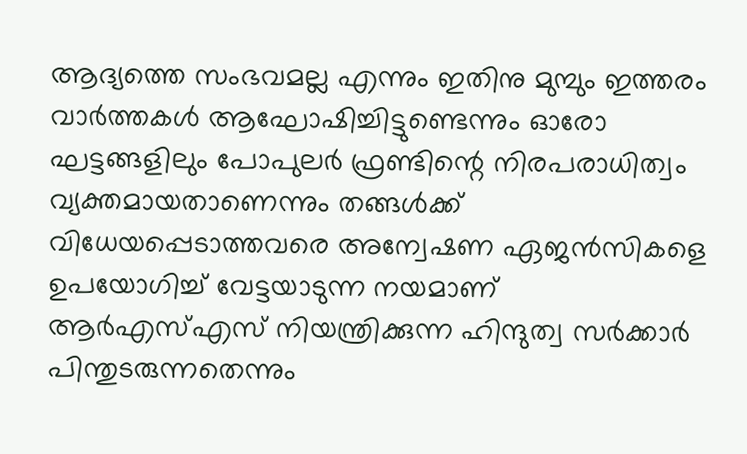ആദ്യത്തെ സംഭവമല്ല എന്നും ഇതിനു മുമ്പും ഇത്തരം വാര്‍ത്തകള്‍ ആഘോഷിച്ചിട്ടുണ്ടെന്നും ഓരോ ഘട്ടങ്ങളിലും പോപുലര്‍ ഫ്രണ്ടിന്റെ നിരപരാധിത്വം വ്യക്തമായതാണെന്നും തങ്ങള്‍ക്ക് വിധേയപ്പെടാത്തവരെ അന്വേഷണ ഏജന്‍സികളെ ഉപയോഗിച്ച് വേട്ടയാടുന്ന നയമാണ് ആര്‍എസ്എസ് നിയന്ത്രിക്കുന്ന ഹിന്ദുത്വ സര്‍ക്കാര്‍ പിന്തുടരുന്നതെന്നും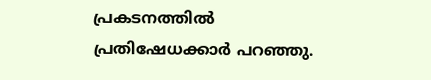പ്രകടനത്തില്‍ പ്രതിഷേധക്കാര്‍ പറഞ്ഞു.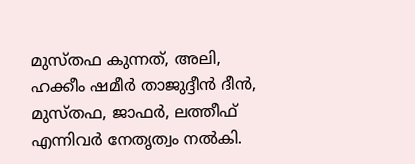മുസ്തഫ കുന്നത്, അലി, ഹക്കീം ഷമീര്‍ താജുദ്ദീന്‍ ദീന്‍, മുസ്തഫ, ജാഫര്‍, ലത്തീഫ് എന്നിവര്‍ നേതൃത്വം നല്‍കി.